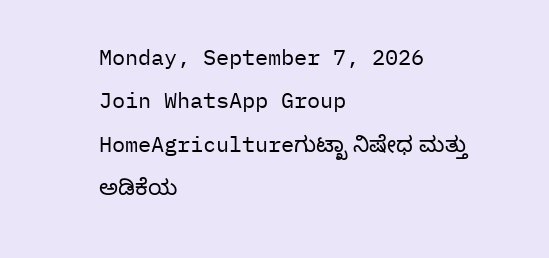Monday, September 7, 2026
Join WhatsApp Group
HomeAgricultureಗುಟ್ಖಾ ನಿಷೇಧ ಮತ್ತು ಅಡಿಕೆಯ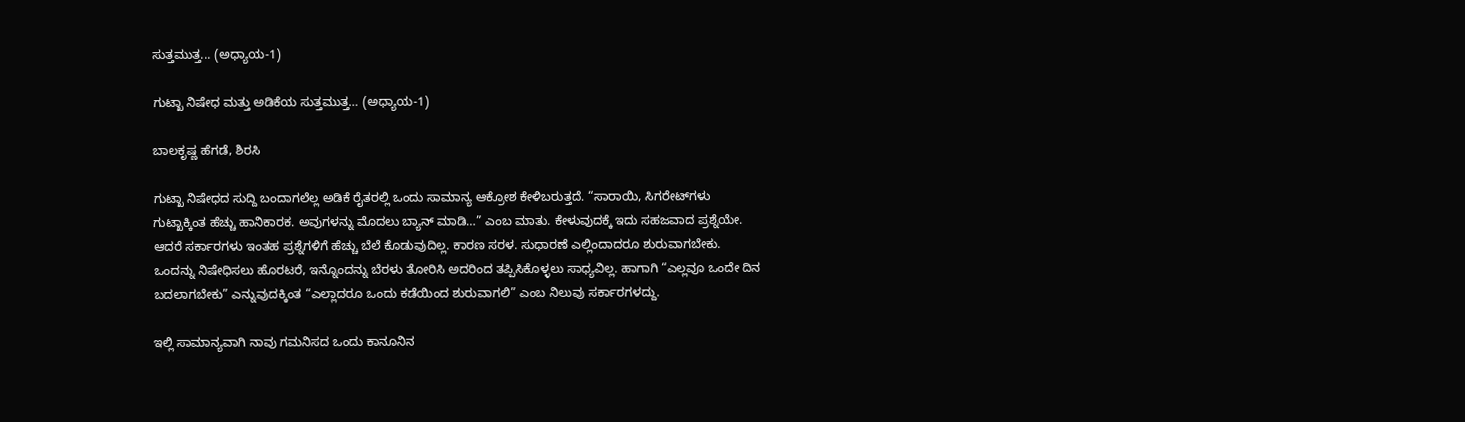ಸುತ್ತಮುತ್ತ... (ಅಧ್ಯಾಯ-1)

ಗುಟ್ಖಾ ನಿಷೇಧ ಮತ್ತು ಅಡಿಕೆಯ ಸುತ್ತಮುತ್ತ… (ಅಧ್ಯಾಯ-1)

ಬಾಲಕೃಷ್ಣ ಹೆಗಡೆ, ಶಿರಸಿ

ಗುಟ್ಖಾ ನಿಷೇಧದ ಸುದ್ದಿ ಬಂದಾಗಲೆಲ್ಲ ಅಡಿಕೆ ರೈತರಲ್ಲಿ ಒಂದು ಸಾಮಾನ್ಯ ಆಕ್ರೋಶ ಕೇಳಿಬರುತ್ತದೆ. “ಸಾರಾಯಿ, ಸಿಗರೇಟ್‌ಗಳು ಗುಟ್ಖಾಕ್ಕಿಂತ ಹೆಚ್ಚು ಹಾನಿಕಾರಕ. ಅವುಗಳನ್ನು ಮೊದಲು ಬ್ಯಾನ್‌ ಮಾಡಿ…” ಎಂಬ ಮಾತು. ಕೇಳುವುದಕ್ಕೆ ಇದು ಸಹಜವಾದ ಪ್ರಶ್ನೆಯೇ. ಆದರೆ ಸರ್ಕಾರಗಳು ಇಂತಹ ಪ್ರಶ್ನೆಗಳಿಗೆ ಹೆಚ್ಚು ಬೆಲೆ ಕೊಡುವುದಿಲ್ಲ. ಕಾರಣ ಸರಳ. ಸುಧಾರಣೆ ಎಲ್ಲಿಂದಾದರೂ ಶುರುವಾಗಬೇಕು. ಒಂದನ್ನು ನಿಷೇಧಿಸಲು ಹೊರಟರೆ, ಇನ್ನೊಂದನ್ನು ಬೆರಳು ತೋರಿಸಿ ಅದರಿಂದ ತಪ್ಪಿಸಿಕೊಳ್ಳಲು ಸಾಧ್ಯವಿಲ್ಲ. ಹಾಗಾಗಿ “ಎಲ್ಲವೂ ಒಂದೇ ದಿನ ಬದಲಾಗಬೇಕು” ಎನ್ನುವುದಕ್ಕಿಂತ “ಎಲ್ಲಾದರೂ ಒಂದು ಕಡೆಯಿಂದ ಶುರುವಾಗಲಿ” ಎಂಬ ನಿಲುವು ಸರ್ಕಾರಗಳದ್ದು.

ಇಲ್ಲಿ ಸಾಮಾನ್ಯವಾಗಿ ನಾವು ಗಮನಿಸದ ಒಂದು ಕಾನೂನಿನ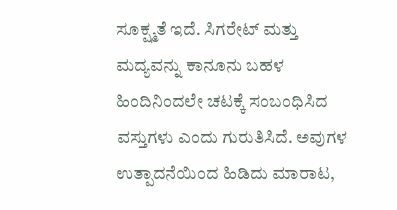ಸೂಕ್ಷ್ಮತೆ ಇದೆ. ಸಿಗರೇಟ್ ಮತ್ತು ಮದ್ಯವನ್ನು ಕಾನೂನು ಬಹಳ ಹಿಂದಿನಿಂದಲೇ ಚಟಕ್ಕೆ ಸಂಬಂಧಿಸಿದ ವಸ್ತುಗಳು ಎಂದು ಗುರುತಿಸಿದೆ. ಅವುಗಳ ಉತ್ಪಾದನೆಯಿಂದ ಹಿಡಿದು ಮಾರಾಟ,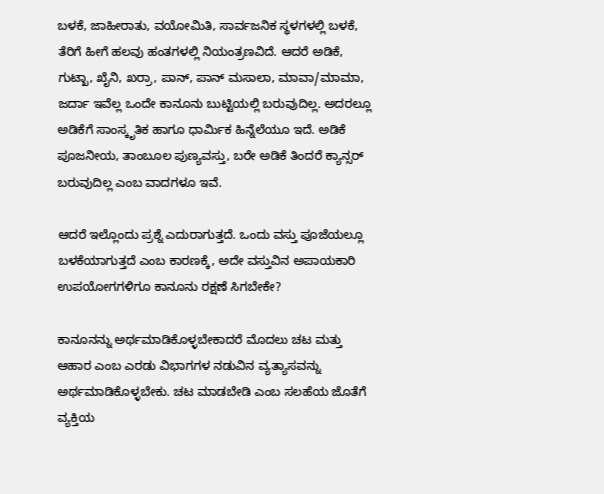ಬಳಕೆ, ಜಾಹೀರಾತು, ವಯೋಮಿತಿ, ಸಾರ್ವಜನಿಕ ಸ್ಥಳಗಳಲ್ಲಿ ಬಳಕೆ, ತೆರಿಗೆ ಹೀಗೆ ಹಲವು ಹಂತಗಳಲ್ಲಿ ನಿಯಂತ್ರಣವಿದೆ. ಆದರೆ ಅಡಿಕೆ, ಗುಟ್ಖಾ, ಖೈನಿ, ಖರ್ರಾ, ಪಾನ್, ಪಾನ್‌ ಮಸಾಲಾ, ಮಾವಾ/ಮಾಮಾ, ಜರ್ದಾ ಇವೆಲ್ಲ ಒಂದೇ ಕಾನೂನು ಬುಟ್ಟಿಯಲ್ಲಿ ಬರುವುದಿಲ್ಲ. ಅದರಲ್ಲೂ ಅಡಿಕೆಗೆ ಸಾಂಸ್ಕೃತಿಕ ಹಾಗೂ ಧಾರ್ಮಿಕ ಹಿನ್ನೆಲೆಯೂ ಇದೆ. ಅಡಿಕೆ ಪೂಜನೀಯ, ತಾಂಬೂಲ ಪುಣ್ಯವಸ್ತು, ಬರೇ ಅಡಿಕೆ ತಿಂದರೆ ಕ್ಯಾನ್ಸರ್ ಬರುವುದಿಲ್ಲ ಎಂಬ ವಾದಗಳೂ ಇವೆ.

ಆದರೆ ಇಲ್ಲೊಂದು ಪ್ರಶ್ನೆ ಎದುರಾಗುತ್ತದೆ. ಒಂದು ವಸ್ತು ಪೂಜೆಯಲ್ಲೂ ಬಳಕೆಯಾಗುತ್ತದೆ ಎಂಬ ಕಾರಣಕ್ಕೆ, ಅದೇ ವಸ್ತುವಿನ ಅಪಾಯಕಾರಿ ಉಪಯೋಗಗಳಿಗೂ ಕಾನೂನು ರಕ್ಷಣೆ ಸಿಗಬೇಕೇ?

ಕಾನೂನನ್ನು ಅರ್ಥಮಾಡಿಕೊಳ್ಳಬೇಕಾದರೆ ಮೊದಲು ಚಟ ಮತ್ತು ಆಹಾರ ಎಂಬ ಎರಡು ವಿಭಾಗಗಳ ನಡುವಿನ ವ್ಯತ್ಯಾಸವನ್ನು ಅರ್ಥಮಾಡಿಕೊಳ್ಳಬೇಕು. ಚಟ ಮಾಡಬೇಡಿ ಎಂಬ ಸಲಹೆಯ ಜೊತೆಗೆ ವ್ಯಕ್ತಿಯ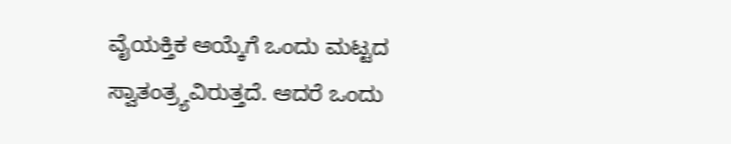ವೈಯಕ್ತಿಕ ಆಯ್ಕೆಗೆ ಒಂದು ಮಟ್ಟದ ಸ್ವಾತಂತ್ರ್ಯವಿರುತ್ತದೆ. ಆದರೆ ಒಂದು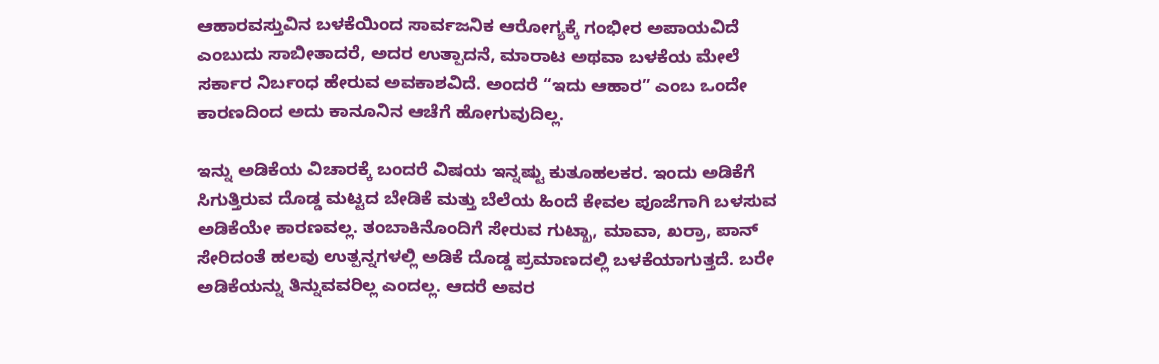ಆಹಾರವಸ್ತುವಿನ ಬಳಕೆಯಿಂದ ಸಾರ್ವಜನಿಕ ಆರೋಗ್ಯಕ್ಕೆ ಗಂಭೀರ ಅಪಾಯವಿದೆ ಎಂಬುದು ಸಾಬೀತಾದರೆ, ಅದರ ಉತ್ಪಾದನೆ, ಮಾರಾಟ ಅಥವಾ ಬಳಕೆಯ ಮೇಲೆ ಸರ್ಕಾರ ನಿರ್ಬಂಧ ಹೇರುವ ಅವಕಾಶವಿದೆ. ಅಂದರೆ “ಇದು ಆಹಾರ” ಎಂಬ ಒಂದೇ ಕಾರಣದಿಂದ ಅದು ಕಾನೂನಿನ ಆಚೆಗೆ ಹೋಗುವುದಿಲ್ಲ.

ಇನ್ನು ಅಡಿಕೆಯ ವಿಚಾರಕ್ಕೆ ಬಂದರೆ ವಿಷಯ ಇನ್ನಷ್ಟು ಕುತೂಹಲಕರ. ಇಂದು ಅಡಿಕೆಗೆ ಸಿಗುತ್ತಿರುವ ದೊಡ್ಡ ಮಟ್ಟದ ಬೇಡಿಕೆ ಮತ್ತು ಬೆಲೆಯ ಹಿಂದೆ ಕೇವಲ ಪೂಜೆಗಾಗಿ ಬಳಸುವ ಅಡಿಕೆಯೇ ಕಾರಣವಲ್ಲ. ತಂಬಾಕಿನೊಂದಿಗೆ ಸೇರುವ ಗುಟ್ಖಾ, ಮಾವಾ, ಖರ್ರಾ, ಪಾನ್‌ ಸೇರಿದಂತೆ ಹಲವು ಉತ್ಪನ್ನಗಳಲ್ಲಿ ಅಡಿಕೆ ದೊಡ್ಡ ಪ್ರಮಾಣದಲ್ಲಿ ಬಳಕೆಯಾಗುತ್ತದೆ. ಬರೇ ಅಡಿಕೆಯನ್ನು ತಿನ್ನುವವರಿಲ್ಲ ಎಂದಲ್ಲ. ಆದರೆ ಅವರ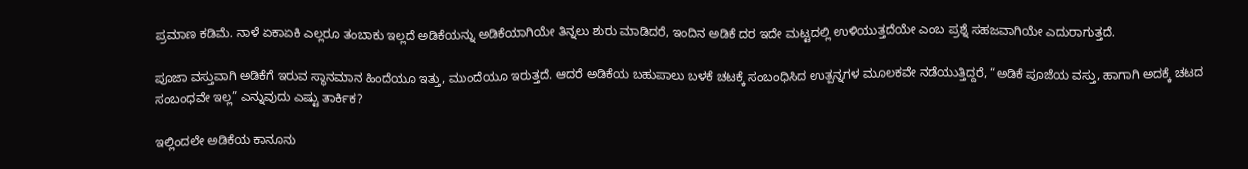ಪ್ರಮಾಣ ಕಡಿಮೆ. ನಾಳೆ ಏಕಾಏಕಿ ಎಲ್ಲರೂ ತಂಬಾಕು ಇಲ್ಲದೆ ಅಡಿಕೆಯನ್ನು ಅಡಿಕೆಯಾಗಿಯೇ ತಿನ್ನಲು ಶುರು ಮಾಡಿದರೆ, ಇಂದಿನ ಅಡಿಕೆ ದರ ಇದೇ ಮಟ್ಟದಲ್ಲಿ ಉಳಿಯುತ್ತದೆಯೇ ಎಂಬ ಪ್ರಶ್ನೆ ಸಹಜವಾಗಿಯೇ ಎದುರಾಗುತ್ತದೆ.

ಪೂಜಾ ವಸ್ತುವಾಗಿ ಅಡಿಕೆಗೆ ಇರುವ ಸ್ಥಾನಮಾನ ಹಿಂದೆಯೂ ಇತ್ತು, ಮುಂದೆಯೂ ಇರುತ್ತದೆ. ಆದರೆ ಅಡಿಕೆಯ ಬಹುಪಾಲು ಬಳಕೆ ಚಟಕ್ಕೆ ಸಂಬಂಧಿಸಿದ ಉತ್ಪನ್ನಗಳ ಮೂಲಕವೇ ನಡೆಯುತ್ತಿದ್ದರೆ, “ಅಡಿಕೆ ಪೂಜೆಯ ವಸ್ತು, ಹಾಗಾಗಿ ಅದಕ್ಕೆ ಚಟದ ಸಂಬಂಧವೇ ಇಲ್ಲ” ಎನ್ನುವುದು ಎಷ್ಟು ತಾರ್ಕಿಕ?

ಇಲ್ಲಿಂದಲೇ ಅಡಿಕೆಯ ಕಾನೂನು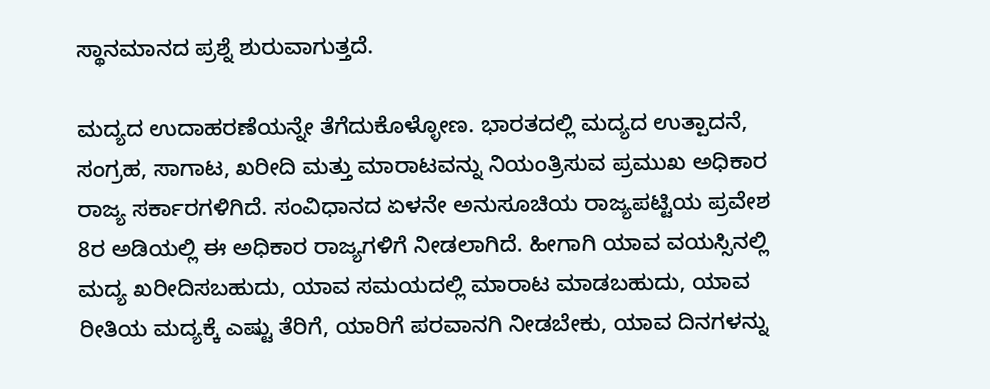ಸ್ಥಾನಮಾನದ ಪ್ರಶ್ನೆ ಶುರುವಾಗುತ್ತದೆ.

ಮದ್ಯದ ಉದಾಹರಣೆಯನ್ನೇ ತೆಗೆದುಕೊಳ್ಳೋಣ. ಭಾರತದಲ್ಲಿ ಮದ್ಯದ ಉತ್ಪಾದನೆ, ಸಂಗ್ರಹ, ಸಾಗಾಟ, ಖರೀದಿ ಮತ್ತು ಮಾರಾಟವನ್ನು ನಿಯಂತ್ರಿಸುವ ಪ್ರಮುಖ ಅಧಿಕಾರ ರಾಜ್ಯ ಸರ್ಕಾರಗಳಿಗಿದೆ. ಸಂವಿಧಾನದ ಏಳನೇ ಅನುಸೂಚಿಯ ರಾಜ್ಯಪಟ್ಟಿಯ ಪ್ರವೇಶ 8ರ ಅಡಿಯಲ್ಲಿ ಈ ಅಧಿಕಾರ ರಾಜ್ಯಗಳಿಗೆ ನೀಡಲಾಗಿದೆ. ಹೀಗಾಗಿ ಯಾವ ವಯಸ್ಸಿನಲ್ಲಿ ಮದ್ಯ ಖರೀದಿಸಬಹುದು, ಯಾವ ಸಮಯದಲ್ಲಿ ಮಾರಾಟ ಮಾಡಬಹುದು, ಯಾವ ರೀತಿಯ ಮದ್ಯಕ್ಕೆ ಎಷ್ಟು ತೆರಿಗೆ, ಯಾರಿಗೆ ಪರವಾನಗಿ ನೀಡಬೇಕು, ಯಾವ ದಿನಗಳನ್ನು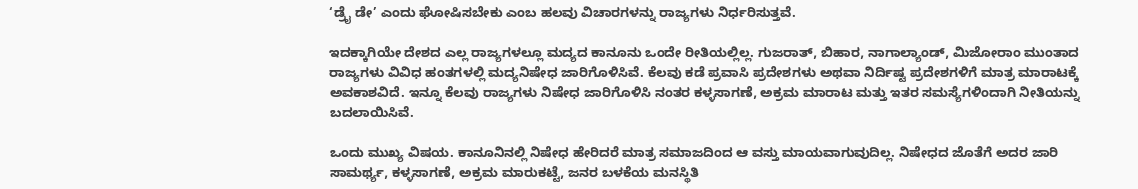‘ಡ್ರೈ ಡೇ’ ಎಂದು ಘೋಷಿಸಬೇಕು ಎಂಬ ಹಲವು ವಿಚಾರಗಳನ್ನು ರಾಜ್ಯಗಳು ನಿರ್ಧರಿಸುತ್ತವೆ.

ಇದಕ್ಕಾಗಿಯೇ ದೇಶದ ಎಲ್ಲ ರಾಜ್ಯಗಳಲ್ಲೂ ಮದ್ಯದ ಕಾನೂನು ಒಂದೇ ರೀತಿಯಲ್ಲಿಲ್ಲ. ಗುಜರಾತ್‌, ಬಿಹಾರ, ನಾಗಾಲ್ಯಾಂಡ್‌, ಮಿಜೋರಾಂ ಮುಂತಾದ ರಾಜ್ಯಗಳು ವಿವಿಧ ಹಂತಗಳಲ್ಲಿ ಮದ್ಯನಿಷೇಧ ಜಾರಿಗೊಳಿಸಿವೆ. ಕೆಲವು ಕಡೆ ಪ್ರವಾಸಿ ಪ್ರದೇಶಗಳು ಅಥವಾ ನಿರ್ದಿಷ್ಟ ಪ್ರದೇಶಗಳಿಗೆ ಮಾತ್ರ ಮಾರಾಟಕ್ಕೆ ಅವಕಾಶವಿದೆ. ಇನ್ನೂ ಕೆಲವು ರಾಜ್ಯಗಳು ನಿಷೇಧ ಜಾರಿಗೊಳಿಸಿ ನಂತರ ಕಳ್ಳಸಾಗಣೆ, ಅಕ್ರಮ ಮಾರಾಟ ಮತ್ತು ಇತರ ಸಮಸ್ಯೆಗಳಿಂದಾಗಿ ನೀತಿಯನ್ನು ಬದಲಾಯಿಸಿವೆ.

ಒಂದು ಮುಖ್ಯ ವಿಷಯ. ಕಾನೂನಿನಲ್ಲಿ ನಿಷೇಧ ಹೇರಿದರೆ ಮಾತ್ರ ಸಮಾಜದಿಂದ ಆ ವಸ್ತು ಮಾಯವಾಗುವುದಿಲ್ಲ. ನಿಷೇಧದ ಜೊತೆಗೆ ಅದರ ಜಾರಿ ಸಾಮರ್ಥ್ಯ, ಕಳ್ಳಸಾಗಣೆ, ಅಕ್ರಮ ಮಾರುಕಟ್ಟೆ, ಜನರ ಬಳಕೆಯ ಮನಸ್ಥಿತಿ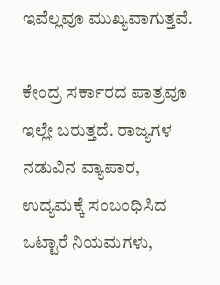ಇವೆಲ್ಲವೂ ಮುಖ್ಯವಾಗುತ್ತವೆ.

ಕೇಂದ್ರ ಸರ್ಕಾರದ ಪಾತ್ರವೂ ಇಲ್ಲೇ ಬರುತ್ತದೆ. ರಾಜ್ಯಗಳ ನಡುವಿನ ವ್ಯಾಪಾರ, ಉದ್ಯಮಕ್ಕೆ ಸಂಬಂಧಿಸಿದ ಒಟ್ಟಾರೆ ನಿಯಮಗಳು,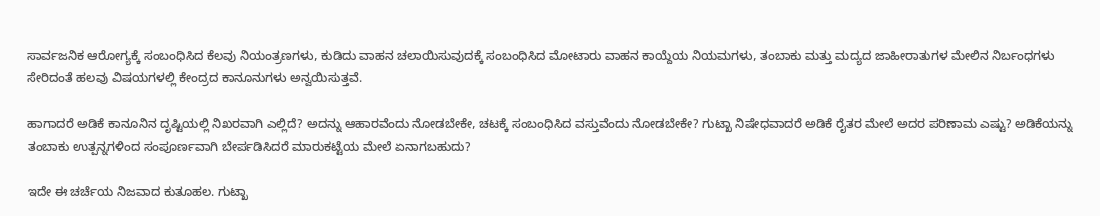ಸಾರ್ವಜನಿಕ ಆರೋಗ್ಯಕ್ಕೆ ಸಂಬಂಧಿಸಿದ ಕೆಲವು ನಿಯಂತ್ರಣಗಳು, ಕುಡಿದು ವಾಹನ ಚಲಾಯಿಸುವುದಕ್ಕೆ ಸಂಬಂಧಿಸಿದ ಮೋಟಾರು ವಾಹನ ಕಾಯ್ದೆಯ ನಿಯಮಗಳು, ತಂಬಾಕು ಮತ್ತು ಮದ್ಯದ ಜಾಹೀರಾತುಗಳ ಮೇಲಿನ ನಿರ್ಬಂಧಗಳು ಸೇರಿದಂತೆ ಹಲವು ವಿಷಯಗಳಲ್ಲಿ ಕೇಂದ್ರದ ಕಾನೂನುಗಳು ಅನ್ವಯಿಸುತ್ತವೆ.

ಹಾಗಾದರೆ ಅಡಿಕೆ ಕಾನೂನಿನ ದೃಷ್ಟಿಯಲ್ಲಿ ನಿಖರವಾಗಿ ಎಲ್ಲಿದೆ? ಅದನ್ನು ಆಹಾರವೆಂದು ನೋಡಬೇಕೇ, ಚಟಕ್ಕೆ ಸಂಬಂಧಿಸಿದ ವಸ್ತುವೆಂದು ನೋಡಬೇಕೇ? ಗುಟ್ಖಾ ನಿಷೇಧವಾದರೆ ಅಡಿಕೆ ರೈತರ ಮೇಲೆ ಅದರ ಪರಿಣಾಮ ಎಷ್ಟು? ಅಡಿಕೆಯನ್ನು ತಂಬಾಕು ಉತ್ಪನ್ನಗಳಿಂದ ಸಂಪೂರ್ಣವಾಗಿ ಬೇರ್ಪಡಿಸಿದರೆ ಮಾರುಕಟ್ಟೆಯ ಮೇಲೆ ಏನಾಗಬಹುದು?

ಇದೇ ಈ ಚರ್ಚೆಯ ನಿಜವಾದ ಕುತೂಹಲ. ಗುಟ್ಖಾ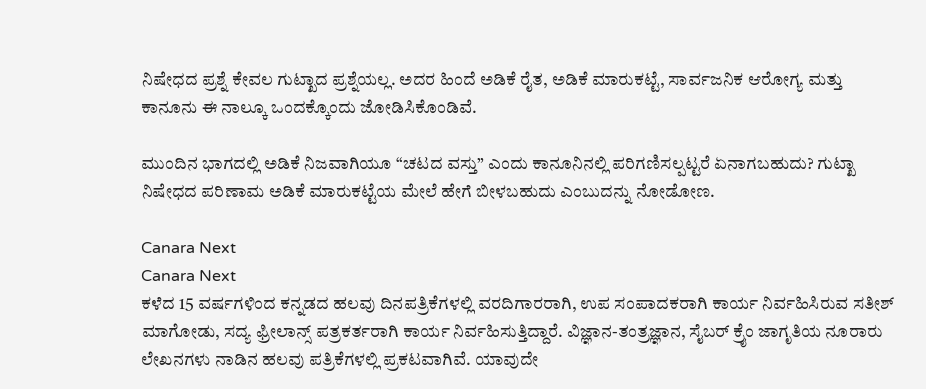ನಿಷೇಧದ ಪ್ರಶ್ನೆ ಕೇವಲ ಗುಟ್ಖಾದ ಪ್ರಶ್ನೆಯಲ್ಲ. ಅದರ ಹಿಂದೆ ಅಡಿಕೆ ರೈತ, ಅಡಿಕೆ ಮಾರುಕಟ್ಟೆ, ಸಾರ್ವಜನಿಕ ಆರೋಗ್ಯ ಮತ್ತು ಕಾನೂನು ಈ ನಾಲ್ಕೂ ಒಂದಕ್ಕೊಂದು ಜೋಡಿಸಿಕೊಂಡಿವೆ.

ಮುಂದಿನ ಭಾಗದಲ್ಲಿ ಅಡಿಕೆ ನಿಜವಾಗಿಯೂ “ಚಟದ ವಸ್ತು” ಎಂದು ಕಾನೂನಿನಲ್ಲಿ ಪರಿಗಣಿಸಲ್ಪಟ್ಟರೆ ಏನಾಗಬಹುದು? ಗುಟ್ಖಾ ನಿಷೇಧದ ಪರಿಣಾಮ ಅಡಿಕೆ ಮಾರುಕಟ್ಟೆಯ ಮೇಲೆ ಹೇಗೆ ಬೀಳಬಹುದು ಎಂಬುದನ್ನು ನೋಡೋಣ.

Canara Next
Canara Next
ಕಳೆದ 15 ವರ್ಷಗಳಿಂದ ಕನ್ನಡದ ಹಲವು ದಿನಪತ್ರಿಕೆಗಳಲ್ಲಿ ವರದಿಗಾರರಾಗಿ, ಉಪ ಸಂಪಾದಕರಾಗಿ ಕಾರ್ಯ ನಿರ್ವಹಿಸಿರುವ ಸತೀಶ್‌ ಮಾಗೋಡು, ಸದ್ಯ ಫ್ರೀಲಾನ್ಸ್‌ ಪತ್ರಕರ್ತರಾಗಿ ಕಾರ್ಯ ನಿರ್ವಹಿಸುತ್ತಿದ್ದಾರೆ. ವಿಜ್ಞಾನ-ತಂತ್ರಜ್ಞಾನ, ಸೈಬರ್‌ ಕ್ರೈಂ ಜಾಗೃತಿಯ ನೂರಾರು ಲೇಖನಗಳು ನಾಡಿನ ಹಲವು ಪತ್ರಿಕೆಗಳಲ್ಲಿ ಪ್ರಕಟವಾಗಿವೆ. ಯಾವುದೇ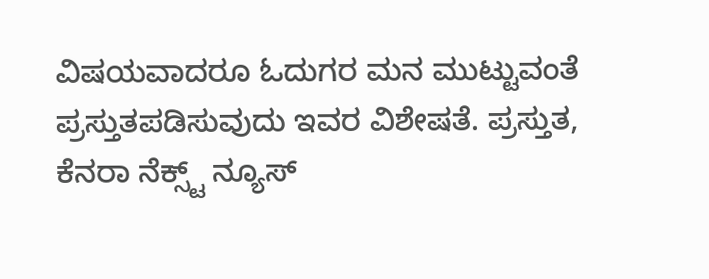ವಿಷಯವಾದರೂ ಓದುಗರ ಮನ ಮುಟ್ಟುವಂತೆ ಪ್ರಸ್ತುತಪಡಿಸುವುದು ಇವರ ವಿಶೇಷತೆ. ಪ್ರಸ್ತುತ, ಕೆನರಾ ನೆಕ್ಸ್ಟ್‌ ನ್ಯೂಸ್‌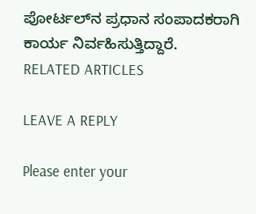ಪೋರ್ಟಲ್‌ನ ಪ್ರಧಾನ ಸಂಪಾದಕರಾಗಿ ಕಾರ್ಯ ನಿರ್ವಹಿಸುತ್ತಿದ್ದಾರೆ.
RELATED ARTICLES

LEAVE A REPLY

Please enter your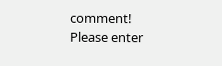comment!
Please enter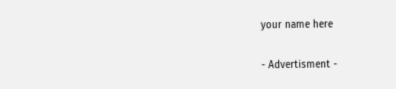your name here

- Advertisment -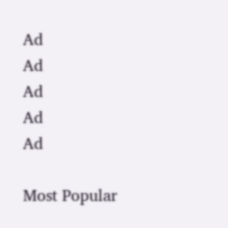Ad
Ad
Ad
Ad
Ad

Most Popular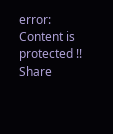error: Content is protected !!
Share